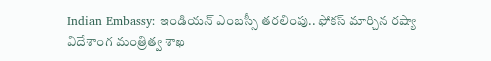Indian Embassy: ఇండియన్ ఎంబస్సీ తరలింపు.. ఫోకస్ మార్చిన రష్యా
విదేశాంగ మంత్రిత్వ శాఖ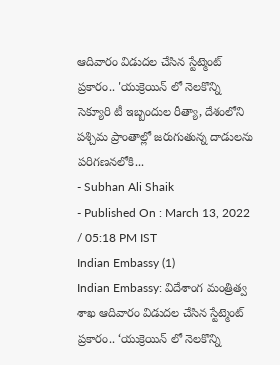ఆదివారం విడుదల చేసిన స్టేట్మెంట్ ప్రకారం.. 'యుక్రెయిన్ లో నెలకొన్ని సెక్యూరి టీ ఇబ్బందుల రీత్యా, దేశంలోని పశ్చిమ ప్రాంతాల్లో జరుగుతున్న దాడులను పరిగణనలోకి...
- Subhan Ali Shaik
- Published On : March 13, 2022 / 05:18 PM IST
Indian Embassy (1)
Indian Embassy: విదేశాంగ మంత్రిత్వ శాఖ ఆదివారం విడుదల చేసిన స్టేట్మెంట్ ప్రకారం.. ‘యుక్రెయిన్ లో నెలకొన్ని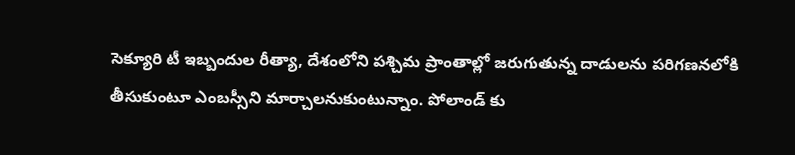సెక్యూరి టీ ఇబ్బందుల రీత్యా, దేశంలోని పశ్చిమ ప్రాంతాల్లో జరుగుతున్న దాడులను పరిగణనలోకి తీసుకుంటూ ఎంబస్సీని మార్చాలనుకుంటున్నాం. పోలాండ్ కు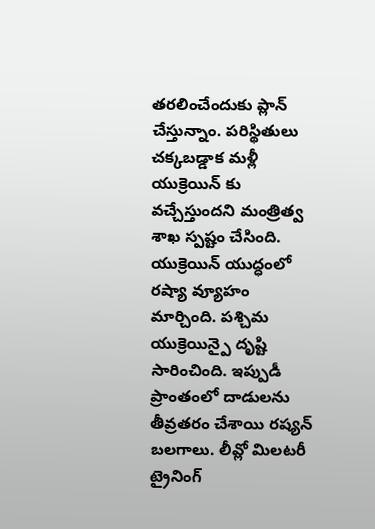తరలించేందుకు ప్లాన్ చేస్తున్నాం. పరిస్థితులు చక్కబడ్డాక మళ్లీ యుక్రెయిన్ కు వచ్చేస్తుందని మంత్రిత్వ శాఖ స్పష్టం చేసింది.
యుక్రెయిన్ యుద్ధంలో రష్యా వ్యూహం మార్చింది. పశ్చిమ యుక్రెయిన్పై దృష్టి సారించింది. ఇప్పుడీ ప్రాంతంలో దాడులను తీవ్రతరం చేశాయి రష్యన్ బలగాలు. లీవ్లో మిలటరీ ట్రైనింగ్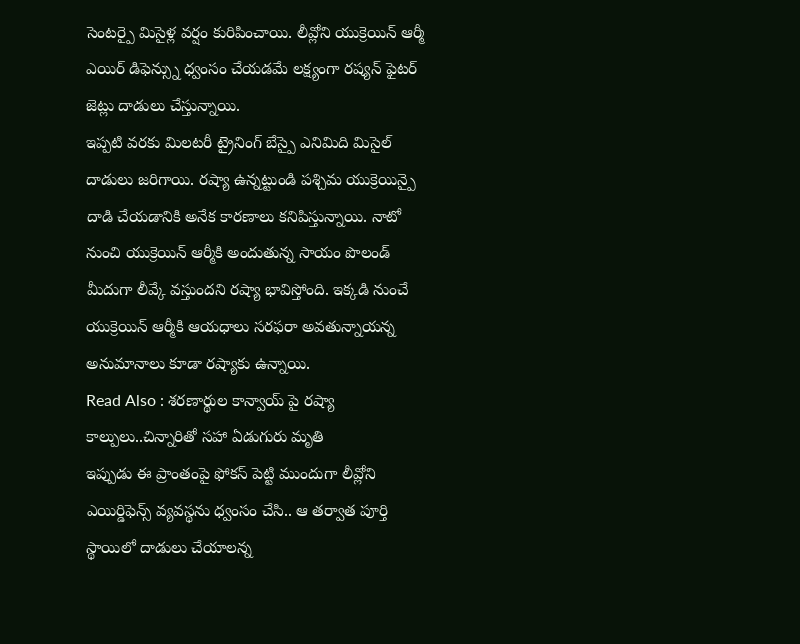సెంటర్పై మిసైళ్ల వర్షం కురిపించాయి. లీవ్లోని యుక్రెయిన్ ఆర్మీ ఎయిర్ డిఫెన్స్ను ధ్వంసం చేయడమే లక్ష్యంగా రష్యన్ ఫైటర్ జెట్లు దాడులు చేస్తున్నాయి.
ఇప్పటి వరకు మిలటరీ ట్రైనింగ్ బేస్పై ఎనిమిది మిసైల్ దాడులు జరిగాయి. రష్యా ఉన్నట్టుండి పశ్చిమ యుక్రెయిన్పై దాడి చేయడానికి అనేక కారణాలు కనిపిస్తున్నాయి. నాటో నుంచి యుక్రెయిన్ ఆర్మీకి అందుతున్న సాయం పొలండ్ మీదుగా లీవ్కే వస్తుందని రష్యా భావిస్తోంది. ఇక్కడి నుంచే యుక్రెయిన్ ఆర్మీకి ఆయధాలు సరఫరా అవతున్నాయన్న అనుమానాలు కూడా రష్యాకు ఉన్నాయి.
Read Also : శరణార్థుల కాన్వాయ్ పై రష్యా కాల్పులు..చిన్నారితో సహా ఏడుగురు మృతి
ఇప్పుడు ఈ ప్రాంతంపై ఫోకస్ పెట్టి ముందుగా లీవ్లోని ఎయిర్డిఫెన్స్ వ్యవస్థను ధ్వంసం చేసి.. ఆ తర్వాత పూర్తి స్థాయిలో దాడులు చేయాలన్న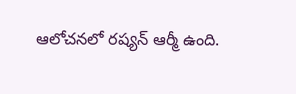ఆలోచనలో రష్యన్ ఆర్మీ ఉంది.